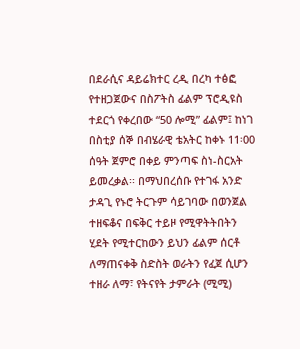በደራሲና ዳይሬክተር ረዲ በረካ ተፅፎ የተዘጋጀውና በስፖትስ ፊልም ፕሮዲዩስ ተደርጎ የቀረበው “50 ሎሚ” ፊልም፤ ከነገ በስቲያ ሰኞ በብሄራዊ ቴአትር ከቀኑ 11፡00 ሰዓት ጀምሮ በቀይ ምንጣፍ ስነ-ስርአት ይመረቃል፡፡ በማህበረሰቡ የተገፋ አንድ ታዳጊ የኑሮ ትርጉም ሳይገባው በወንጀል ተዘፍቆና በፍቅር ተይዞ የሚዋትትበትን ሂደት የሚተርከውን ይህን ፊልም ሰርቶ ለማጠናቀቅ ስድስት ወራትን የፈጀ ሲሆን ተዘራ ለማ፣ የትናየት ታምራት (ሚሚ)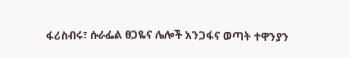ፋሪስብሩ፣ ሱራፌል ፀጋዬና ሌሎች አንጋፋና ወጣት ተዋንያን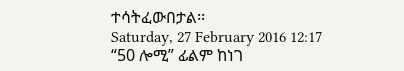ተሳትፈውበታል፡፡
Saturday, 27 February 2016 12:17
“50 ሎሚ” ፊልም ከነገ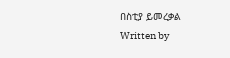በስቲያ ይመረቃል
Written by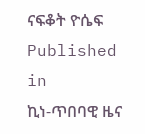ናፍቆት ዮሴፍ
Published in
ኪነ-ጥበባዊ ዜና